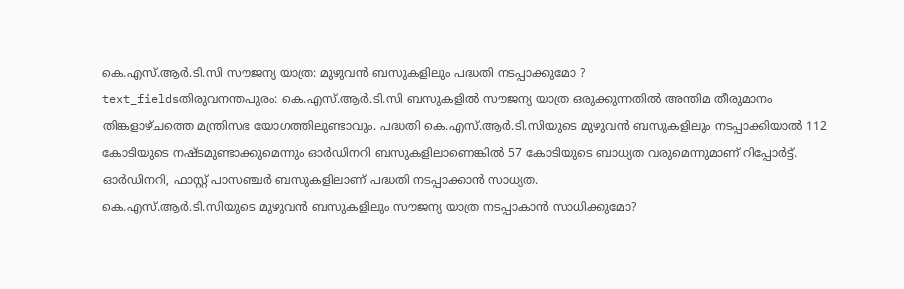കെ.എസ്.ആർ.ടി.സി സൗജന്യ യാത്ര: മുഴുവൻ ബസുകളിലും പദ്ധതി നടപ്പാക്കുമോ ?
text_fieldsതിരുവനന്തപുരം: കെ.എസ്.ആർ.ടി.സി ബസുകളിൽ സൗജന്യ യാത്ര ഒരുക്കുന്നതിൽ അന്തിമ തീരുമാനം തിങ്കളാഴ്ചത്തെ മന്ത്രിസഭ യോഗത്തിലുണ്ടാവും. പദ്ധതി കെ.എസ്.ആർ.ടി.സിയുടെ മുഴുവൻ ബസുകളിലും നടപ്പാക്കിയാൽ 112 കോടിയുടെ നഷ്ടമുണ്ടാക്കുമെന്നും ഓർഡിനറി ബസുകളിലാണെങ്കിൽ 57 കോടിയുടെ ബാധ്യത വരുമെന്നുമാണ് റിപ്പോർട്ട്. ഓർഡിനറി, ഫാസ്റ്റ് പാസഞ്ചർ ബസുകളിലാണ് പദ്ധതി നടപ്പാക്കാൻ സാധ്യത.
കെ.എസ്.ആർ.ടി.സിയുടെ മുഴുവൻ ബസുകളിലും സൗജന്യ യാത്ര നടപ്പാകാൻ സാധിക്കുമോ?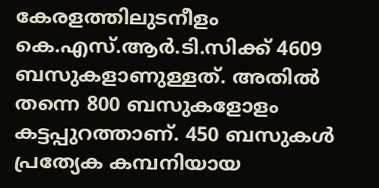കേരളത്തിലുടനീളം കെ.എസ്.ആർ.ടി.സിക്ക് 4609 ബസുകളാണുള്ളത്. അതിൽ തന്നെ 800 ബസുകളോളം കട്ടപ്പുറത്താണ്. 450 ബസുകൾ പ്രത്യേക കമ്പനിയായ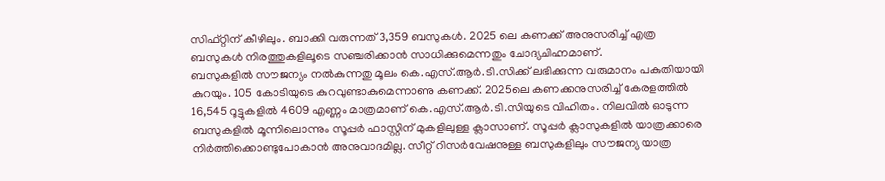സിഫ്റ്റിന് കീഴിലും. ബാക്കി വരുന്നത് 3,359 ബസുകൾ. 2025 ലെ കണക്ക് അനുസരിച്ച് എത്ര ബസുകൾ നിരത്തുകളിലൂടെ സഞ്ചരിക്കാൻ സാധിക്കുമെന്നതും ചോദ്യചിഹ്നമാണ്.
ബസുകളിൽ സൗജന്യം നൽകുന്നതു മൂലം കെ.എസ്.ആർ.ടി.സിക്ക് ലഭിക്കുന്ന വരുമാനം പകുതിയായി കുറയും. 105 കോടിയുടെ കുറവുണ്ടാകുമെന്നാണു കണക്ക്. 2025ലെ കണക്കനുസരിച്ച് കേരളത്തിൽ 16,545 റൂട്ടുകളിൽ 4609 എണ്ണം മാത്രമാണ് കെ.എസ്.ആർ.ടി.സിയുടെ വിഹിതം. നിലവിൽ ഓടുന്ന ബസുകളിൽ മൂന്നിലൊന്നും സൂപ്പർ ഫാസ്റ്റിന് മുകളിലുള്ള ക്ലാസാണ്. സൂപ്പർ ക്ലാസുകളിൽ യാത്രക്കാരെ നിർത്തിക്കൊണ്ടുപോകാൻ അനുവാദമില്ല. സീറ്റ് റിസർവേഷനുള്ള ബസുകളിലും സൗജന്യ യാത്ര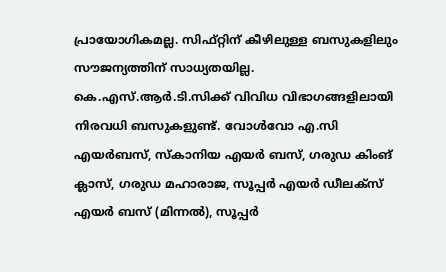പ്രായോഗികമല്ല. സിഫ്റ്റിന് കീഴിലുള്ള ബസുകളിലും സൗജന്യത്തിന് സാധ്യതയില്ല.
കെ.എസ്.ആർ.ടി.സിക്ക് വിവിധ വിഭാഗങ്ങളിലായി നിരവധി ബസുകളുണ്ട്. വോൾവോ എ.സി എയർബസ്, സ്കാനിയ എയർ ബസ്, ഗരുഡ കിംങ് ക്ലാസ്, ഗരുഡ മഹാരാജ, സൂപ്പർ എയർ ഡീലക്സ് എയർ ബസ് (മിന്നൽ), സൂപ്പർ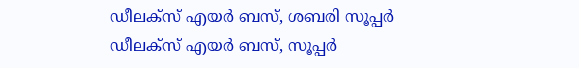ഡീലക്സ് എയർ ബസ്, ശബരി സൂപ്പർ ഡീലക്സ് എയർ ബസ്, സൂപ്പർ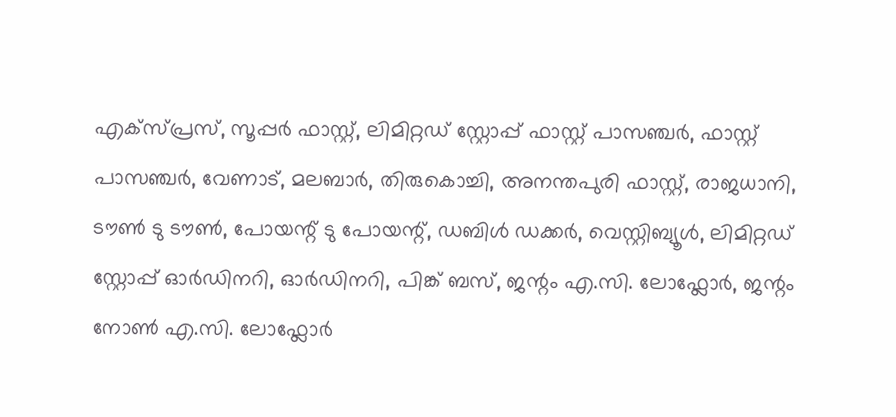എക്സ്പ്രസ്, സൂപ്പർ ഫാസ്റ്റ്, ലിമിറ്റഡ് സ്റ്റോപ്പ് ഫാസ്റ്റ് പാസഞ്ചർ, ഫാസ്റ്റ് പാസഞ്ചർ, വേണാട്, മലബാർ, തിരുകൊച്ചി, അനന്തപുരി ഫാസ്റ്റ്, രാജധാനി, ടൗൺ ടു ടൗൺ, പോയന്റ് ടു പോയന്റ്, ഡബിൾ ഡക്കർ, വെസ്റ്റിബ്യൂൾ, ലിമിറ്റഡ് സ്റ്റോപ്പ് ഓർഡിനറി, ഓർഡിനറി, പിങ്ക് ബസ്, ജന്റം എ.സി. ലോഫ്ലോർ, ജന്റം നോൺ എ.സി. ലോഫ്ലോർ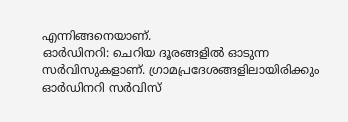എന്നിങ്ങനെയാണ്.
ഓർഡിനറി: ചെറിയ ദൂരങ്ങളിൽ ഓടുന്ന സർവിസുകളാണ്. ഗ്രാമപ്രദേശങ്ങളിലായിരിക്കും ഓർഡിനറി സർവിസ്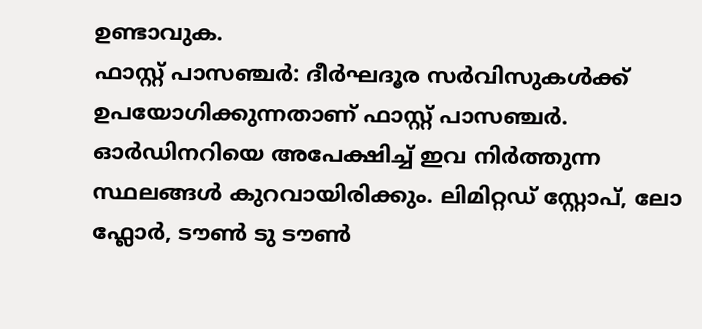ഉണ്ടാവുക.
ഫാസ്റ്റ് പാസഞ്ചർ: ദീർഘദൂര സർവിസുകൾക്ക് ഉപയോഗിക്കുന്നതാണ് ഫാസ്റ്റ് പാസഞ്ചർ. ഓർഡിനറിയെ അപേക്ഷിച്ച് ഇവ നിർത്തുന്ന സ്ഥലങ്ങൾ കുറവായിരിക്കും. ലിമിറ്റഡ് സ്റ്റോപ്, ലോ ഫ്ലോർ, ടൗൺ ടു ടൗൺ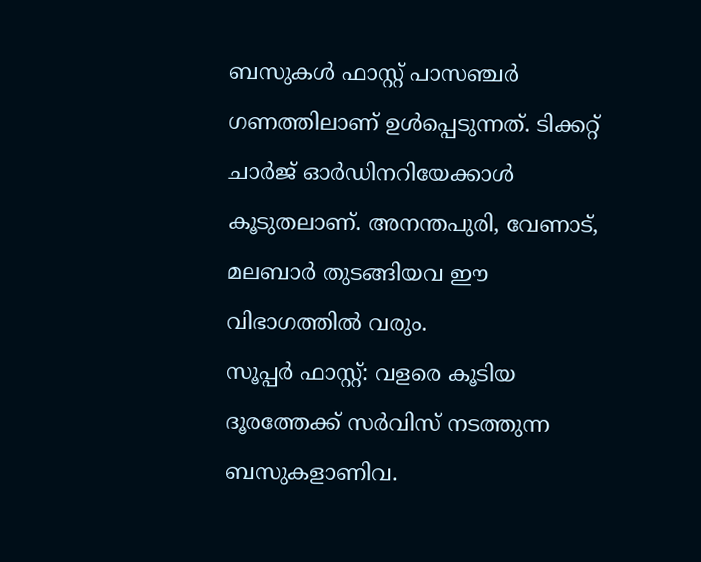ബസുകൾ ഫാസ്റ്റ് പാസഞ്ചർ ഗണത്തിലാണ് ഉൾപ്പെടുന്നത്. ടിക്കറ്റ് ചാർജ് ഓർഡിനറിയേക്കാൾ കൂടുതലാണ്. അനന്തപുരി, വേണാട്, മലബാർ തുടങ്ങിയവ ഈ വിഭാഗത്തിൽ വരും.
സൂപ്പർ ഫാസ്റ്റ്: വളരെ കൂടിയ ദൂരത്തേക്ക് സർവിസ് നടത്തുന്ന ബസുകളാണിവ.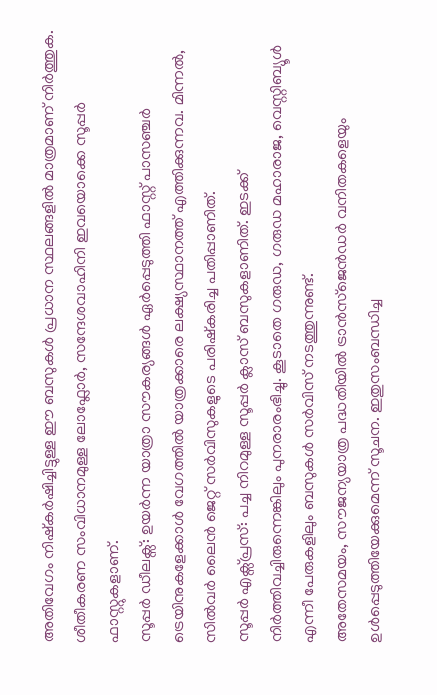അതിവേഗം നിഷ്കർഷിച്ചിട്ടുള്ള ഈ ബസുകൾ പ്രധാന സ്ഥലങ്ങളിൽ മാത്രമാണ് നിർത്തുക. ശീതീകരണ സംവിധാനമുള്ള ലോഫ്ലോർ, സന്ദേശവാഹിനി ഇവയൊക്കെ സൂപ്പർ ഫാസ്റ്റുകളാണ്.
സൂപ്പർ ഡീലക്സ്: ഉയർന്ന യാത്രാ സൗകര്യങ്ങൾ ഏർപ്പെടുത്തി ഫാസ്റ്റ് പാസഞ്ചർ ട്രെയിനുകളേക്കാൾ വേഗത്തിൽ യാത്രക്കാരെ ലക്ഷ്യസ്ഥാനത്ത് എത്തിക്കുന്നവ. മിന്നൽ, സിൽവർ ലൈൻ ജെറ്റ് സർവിസുകളുടെ പരിഷ്കരിച്ച പതിപ്പാണിത്.
സൂപ്പർ എക്സ്പ്രസ്: പച്ച നിറമുള്ള സൂപ്പർ ക്ലാസ് ബസുകളാണിത്. ഇടക്ക് നിർത്തിവച്ചിരുന്നെങ്കിലും പുനരാരംഭിച്ചു. കൂടാതെ ഗരുഡ, ഗരുഡ മഹാരാജ, വെസ്റ്റിബ്യൂൾ എന്നീ പേരുകളിലും ബസുകൾ സർവിസ് നടത്തുന്നുണ്ട്.
അതേസമയം, സൗജന്യയാത്ര പദ്ധതിയിൽ ട്രാൻസ്ജെൻഡർ വനിതകളെയും ഉൾപ്പെടുത്തിയേക്കുമെന്ന് സൂചന. ഇതുസംബന്ധിച്ച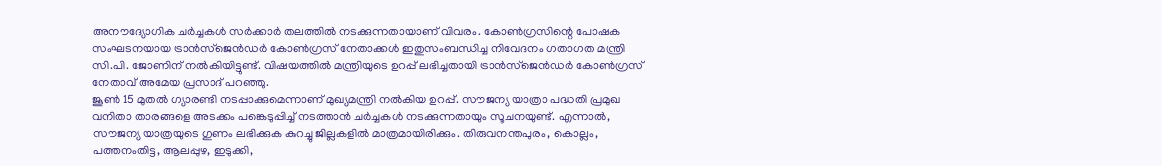അനൗദ്യോഗിക ചർച്ചകൾ സർക്കാർ തലത്തിൽ നടക്കുന്നതായാണ് വിവരം. കോൺഗ്രസിന്റെ പോഷക സംഘടനയായ ട്രാൻസ്ജെൻഡർ കോൺഗ്രസ് നേതാക്കൾ ഇതുസംബന്ധിച്ച നിവേദനം ഗതാഗത മന്ത്രി സി.പി. ജോണിന് നൽകിയിട്ടുണ്ട്. വിഷയത്തിൽ മന്ത്രിയുടെ ഉറപ്പ് ലഭിച്ചതായി ട്രാൻസ്ജെൻഡർ കോൺഗ്രസ് നേതാവ് അമേയ പ്രസാദ് പറഞ്ഞു.
ജൂൺ 15 മുതൽ ഗ്യാരണ്ടി നടപ്പാക്കുമെന്നാണ് മുഖ്യമന്ത്രി നൽകിയ ഉറപ്പ്. സൗജന്യ യാത്രാ പദ്ധതി പ്രമുഖ വനിതാ താരങ്ങളെ അടക്കം പങ്കെടുപ്പിച്ച് നടത്താൻ ചർച്ചകൾ നടക്കുന്നതായും സൂചനയുണ്ട്. എന്നാൽ, സൗജന്യ യാത്രയുടെ ഗുണം ലഭിക്കുക കുറച്ചു ജില്ലകളിൽ മാത്രമായിരിക്കും. തിരുവനന്തപുരം, കൊല്ലം, പത്തനംതിട്ട, ആലപ്പുഴ, ഇടുക്കി,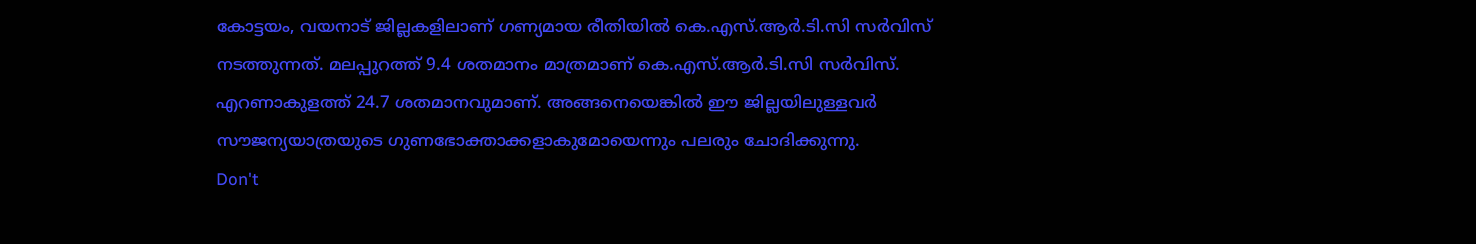കോട്ടയം, വയനാട് ജില്ലകളിലാണ് ഗണ്യമായ രീതിയിൽ കെ.എസ്.ആർ.ടി.സി സർവിസ് നടത്തുന്നത്. മലപ്പുറത്ത് 9.4 ശതമാനം മാത്രമാണ് കെ.എസ്.ആർ.ടി.സി സർവിസ്. എറണാകുളത്ത് 24.7 ശതമാനവുമാണ്. അങ്ങനെയെങ്കിൽ ഈ ജില്ലയിലുള്ളവർ സൗജന്യയാത്രയുടെ ഗുണഭോക്താക്കളാകുമോയെന്നും പലരും ചോദിക്കുന്നു.
Don't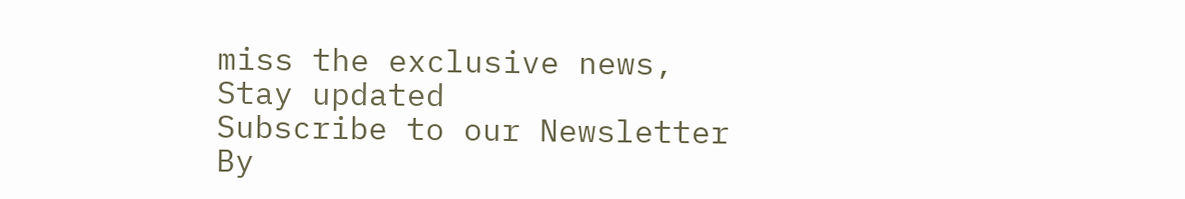miss the exclusive news, Stay updated
Subscribe to our Newsletter
By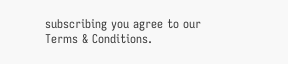subscribing you agree to our Terms & Conditions.